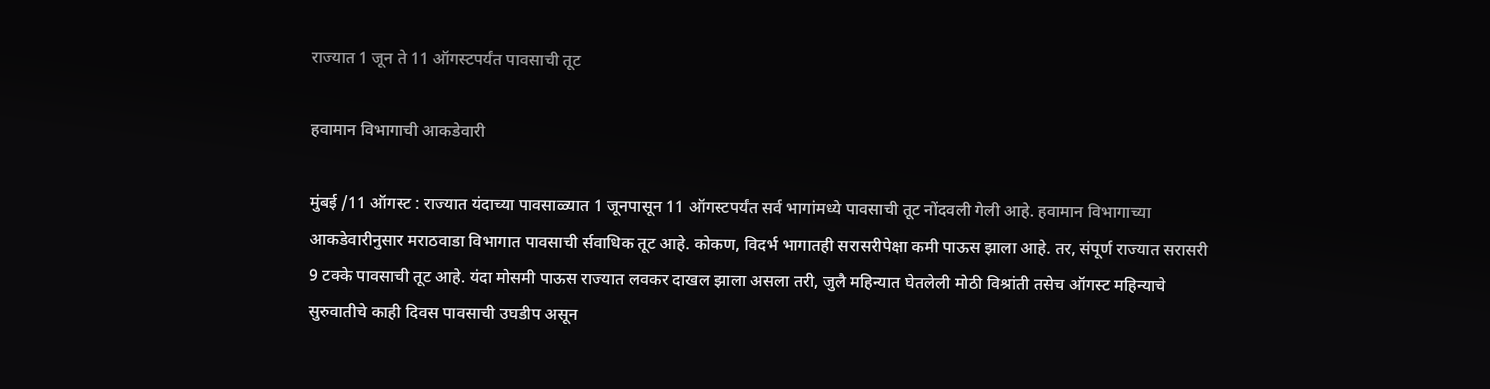राज्यात 1 जून ते 11 ऑगस्टपर्यंत पावसाची तूट

हवामान विभागाची आकडेवारी

मुंबई /11 ऑगस्ट : राज्यात यंदाच्या पावसाळ्यात 1 जूनपासून 11 ऑगस्टपर्यंत सर्व भागांमध्ये पावसाची तूट नोंदवली गेली आहे. हवामान विभागाच्या आकडेवारीनुसार मराठवाडा विभागात पावसाची र्सवाधिक तूट आहे. कोकण, विदर्भ भागातही सरासरीपेक्षा कमी पाऊस झाला आहे. तर, संपूर्ण राज्यात सरासरी 9 टक्के पावसाची तूट आहे. यंदा मोसमी पाऊस राज्यात लवकर दाखल झाला असला तरी, जुलै महिन्यात घेतलेली मोठी विश्रांती तसेच ऑगस्ट महिन्याचे सुरुवातीचे काही दिवस पावसाची उघडीप असून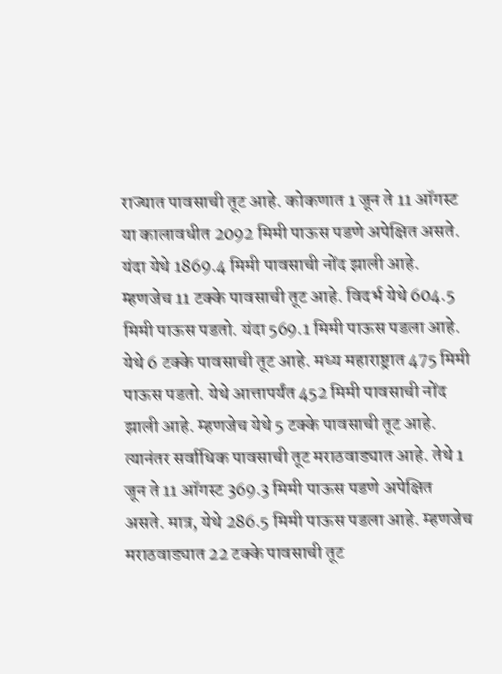राज्यात पावसाची तूट आहे. कोकणात 1 जून ते 11 ऑगस्ट या कालावधीत 2092 मिमी पाऊस पडणे अपेक्षित असते. यंदा येथे 1869.4 मिमी पावसाची नोंद झाली आहे. म्हणजेच 11 टक्के पावसाची तूट आहे. विदर्भ येथे 604.5 मिमी पाऊस पडतो. यंदा 569.1 मिमी पाऊस पडला आहे. येथे 6 टक्के पावसाची तूट आहे. मध्य महाराष्ट्रात 475 मिमी पाऊस पडतो. येथे आत्तापर्यंत 452 मिमी पावसाची नोंद झाली आहे. म्हणजेच येथे 5 टक्के पावसाची तूट आहे. त्यानंतर सर्वाधिक पावसाची तूट मराठवाड्यात आहे. तेथे 1 जून ते 11 ऑगस्ट 369.3 मिमी पाऊस पडणे अपेक्षित असते. मात्र, येथे 286.5 मिमी पाऊस पडला आहे. म्हणजेच मराठवाड्यात 22 टक्के पावसाची तूट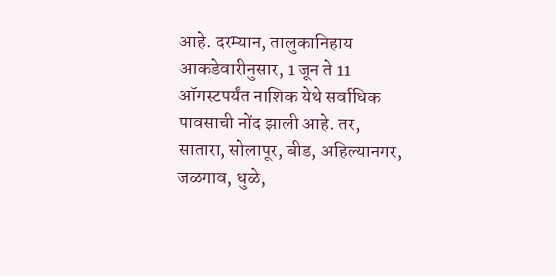आहे. दरम्यान, तालुकानिहाय आकडेवारीनुसार, 1 जून ते 11 ऑगस्टपर्यंत नाशिक येथे सर्वाधिक पावसाची नोंद झाली आहे. तर, सातारा, सोलापूर, बीड, अहिल्यानगर, जळगाव, धुळे,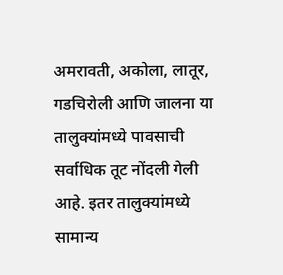अमरावती, अकोला, लातूर, गडचिरोली आणि जालना या तालुक्यांमध्ये पावसाची सर्वाधिक तूट नोंदली गेली आहे. इतर तालुक्यांमध्ये सामान्य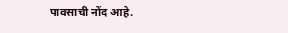पावसाची नोंद आहे.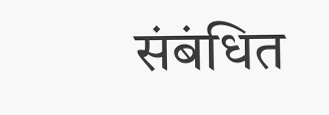संबंधित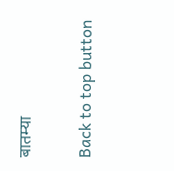बातम्या

Back to top button